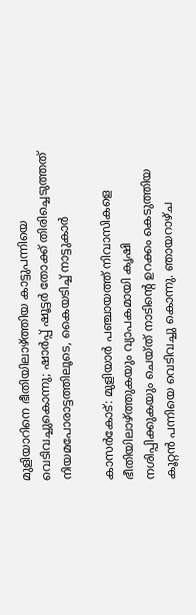മുളിയാറിനെ ഭീതിയിലാഴ്ത്തിയ കാട്ടുപന്നിയെ വെടിവച്ചുകൊന്നു; ഷാർപ്പ് ഷൂട്ടർ തോക്ക് തിരിച്ചെടുത്തത് നിയമപോരാട്ടത്തിലൂടെ, കൈയടിച്ച് നാട്ടുകാര്‍

കാസര്‍കോട്: മുളിയാര്‍ പഞ്ചായത്ത് നിവാസികളെ ഭീതിയിലാഴ്ത്തുകയും വ്യാപകമായി കൃഷി നശിപ്പിക്കുകയും ചെയ്ത് നാടിന്റെ ഉറക്കം കെടുത്തിയ കൂറ്റന്‍ പന്നിയെ വെടിവച്ചു കൊന്നു. ഞായറാഴ്ച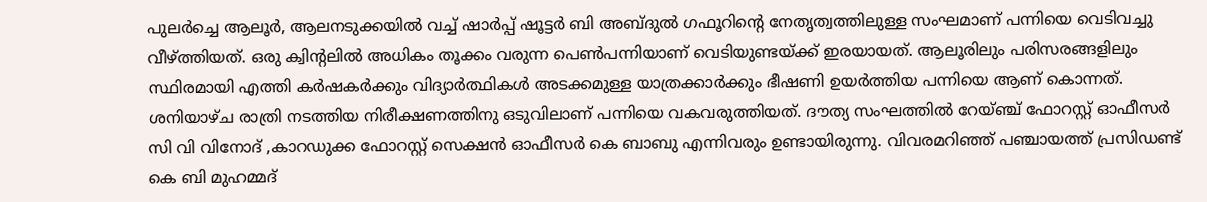പുലര്‍ച്ചെ ആലൂര്‍, ആലനടുക്കയില്‍ വച്ച് ഷാര്‍പ്പ് ഷൂട്ടര്‍ ബി അബ്ദുല്‍ ഗഫൂറിന്റെ നേതൃത്വത്തിലുള്ള സംഘമാണ് പന്നിയെ വെടിവച്ചു വീഴ്ത്തിയത്. ഒരു ക്വിന്റലില്‍ അധികം തൂക്കം വരുന്ന പെണ്‍പന്നിയാണ് വെടിയുണ്ടയ്ക്ക് ഇരയായത്. ആലൂരിലും പരിസരങ്ങളിലും സ്ഥിരമായി എത്തി കര്‍ഷകര്‍ക്കും വിദ്യാര്‍ത്ഥികള്‍ അടക്കമുള്ള യാത്രക്കാര്‍ക്കും ഭീഷണി ഉയര്‍ത്തിയ പന്നിയെ ആണ് കൊന്നത്. ശനിയാഴ്ച രാത്രി നടത്തിയ നിരീക്ഷണത്തിനു ഒടുവിലാണ് പന്നിയെ വകവരുത്തിയത്. ദൗത്യ സംഘത്തില്‍ റേയ്ഞ്ച് ഫോറസ്റ്റ് ഓഫീസര്‍ സി വി വിനോദ് ,കാറഡുക്ക ഫോറസ്റ്റ് സെക്ഷന്‍ ഓഫീസര്‍ കെ ബാബു എന്നിവരും ഉണ്ടായിരുന്നു. വിവരമറിഞ്ഞ് പഞ്ചായത്ത് പ്രസിഡണ്ട് കെ ബി മുഹമ്മദ്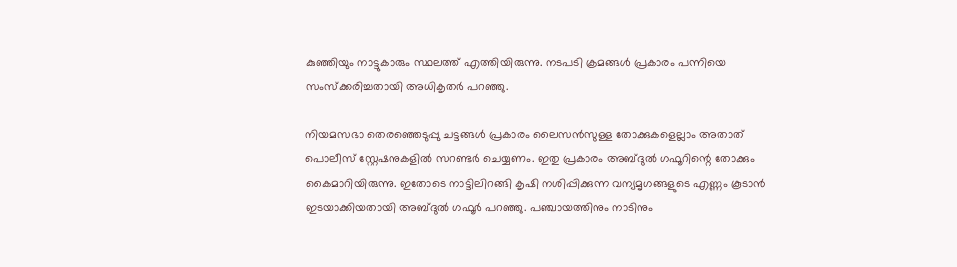കുഞ്ഞിയും നാട്ടുകാരും സ്ഥലത്ത് എത്തിയിരുന്നു. നടപടി ക്രമങ്ങള്‍ പ്രകാരം പന്നിയെ സംസ്‌ക്കരിച്ചതായി അധികൃതര്‍ പറഞ്ഞു.

നിയമസഭാ തെരഞ്ഞെടുപ്പു ചട്ടങ്ങള്‍ പ്രകാരം ലൈസന്‍സുള്ള തോക്കുകളെല്ലാം അതാത് പൊലീസ് സ്റ്റേഷനുകളില്‍ സറണ്ടര്‍ ചെയ്യണം. ഇതു പ്രകാരം അബ്ദുല്‍ ഗഫൂറിന്റെ തോക്കും കൈമാറിയിരുന്നു. ഇതോടെ നാട്ടിലിറങ്ങി കൃഷി നശിപ്പിക്കുന്ന വന്യമൃഗങ്ങളുടെ എണ്ണം കൂടാന്‍ ഇടയാക്കിയതായി അബ്ദുല്‍ ഗഫൂര്‍ പറഞ്ഞു. പഞ്ചായത്തിനും നാടിനും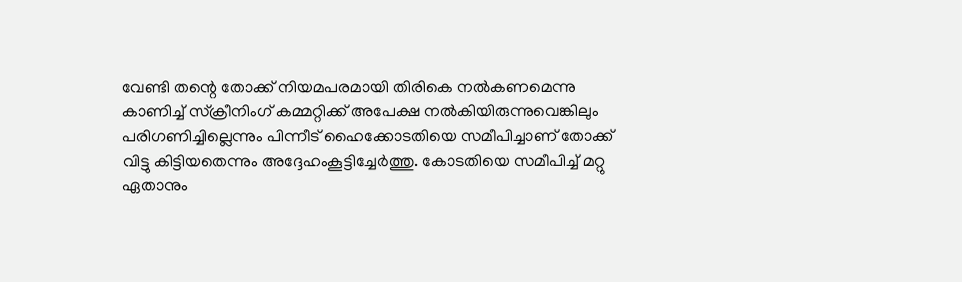വേണ്ടി തന്റെ തോക്ക് നിയമപരമായി തിരികെ നല്‍കണമെന്നു കാണിച്ച് സ്‌ക്രീനിംഗ് കമ്മറ്റിക്ക് അപേക്ഷ നല്‍കിയിരുന്നുവെങ്കിലും പരിഗണിച്ചില്ലെന്നും പിന്നീട് ഹൈക്കോടതിയെ സമീപിച്ചാണ് തോക്ക് വിട്ടു കിട്ടിയതെന്നും അദ്ദേഹംകൂട്ടിച്ചേര്‍ത്തു. കോടതിയെ സമീപിച്ച് മറ്റു ഏതാനും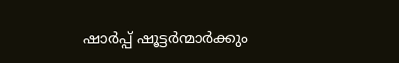ഷാര്‍പ്പ് ഷൂട്ടര്‍ന്മാര്‍ക്കും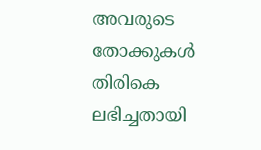അവരുടെ തോക്കുകള്‍ തിരികെ ലഭിച്ചതായി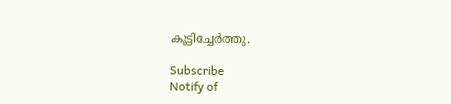കൂട്ടിച്ചേര്‍ത്തു.

Subscribe
Notify of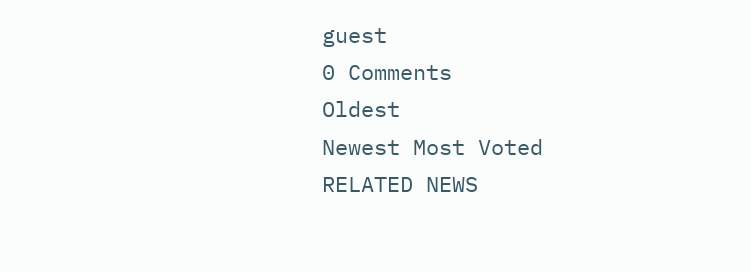guest
0 Comments
Oldest
Newest Most Voted
RELATED NEWS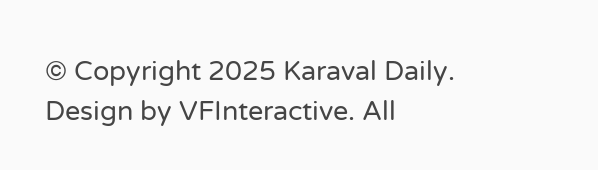© Copyright 2025 Karaval Daily. Design by VFInteractive. All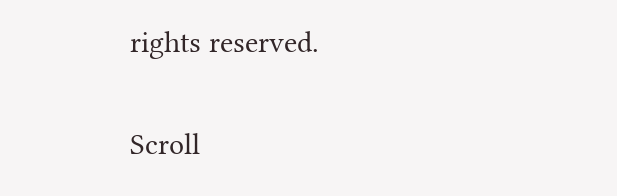rights reserved.

Scroll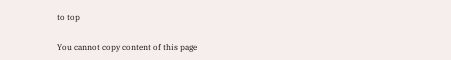to top

You cannot copy content of this page